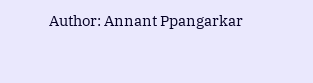Author: Annant Ppangarkar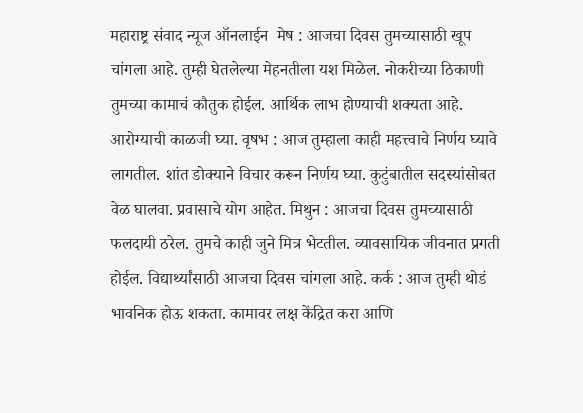महाराष्ट्र संवाद न्यूज ऑनलाईन  मेष : आजचा दिवस तुमच्यासाठी खूप चांगला आहे. तुम्ही घेतलेल्या मेहनतीला यश मिळेल. नोकरीच्या ठिकाणी तुमच्या कामाचं कौतुक होईल. आर्थिक लाभ होण्याची शक्यता आहे. आरोग्याची काळजी घ्या. वृषभ : आज तुम्हाला काही महत्त्वाचे निर्णय घ्यावे लागतील. शांत डोक्याने विचार करून निर्णय घ्या. कुटुंबातील सदस्यांसोबत वेळ घालवा. प्रवासाचे योग आहेत. मिथुन : आजचा दिवस तुमच्यासाठी फलदायी ठरेल. तुमचे काही जुने मित्र भेटतील. व्यावसायिक जीवनात प्रगती होईल. विद्यार्थ्यांसाठी आजचा दिवस चांगला आहे. कर्क : आज तुम्ही थोडं भावनिक होऊ शकता. कामावर लक्ष केंद्रित करा आणि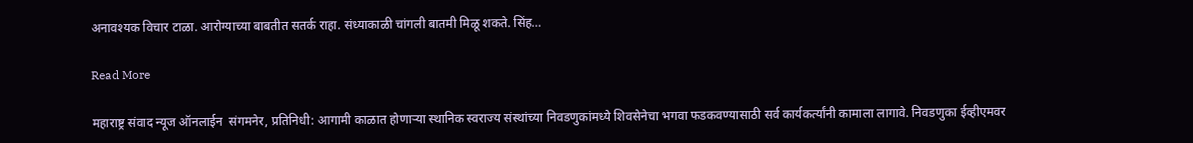अनावश्यक विचार टाळा. आरोग्याच्या बाबतीत सतर्क राहा. संध्याकाळी चांगली बातमी मिळू शकते. सिंह…

Read More

महाराष्ट्र संवाद न्यूज ऑनलाईन  संगमनेर, प्रतिनिधी: आगामी काळात होणाऱ्या स्थानिक स्वराज्य संस्थांच्या निवडणुकांमध्ये शिवसेनेचा भगवा फडकवण्यासाठी सर्व कार्यकर्त्यांनी कामाला लागावे. निवडणुका ईव्हीएमवर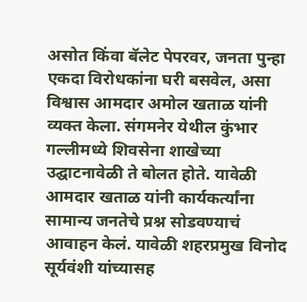असोत किंवा बॅलेट पेपरवर, जनता पुन्हा एकदा विरोधकांना घरी बसवेल, असा विश्वास आमदार अमोल खताळ यांनी व्यक्त केला. संगमनेर येथील कुंभार गल्लीमध्ये शिवसेना शाखेच्या उद्घाटनावेळी ते बोलत होते. यावेळी आमदार खताळ यांनी कार्यकर्त्यांना सामान्य जनतेचे प्रश्न सोडवण्याचं आवाहन केलं. यावेळी शहरप्रमुख विनोद सूर्यवंशी यांच्यासह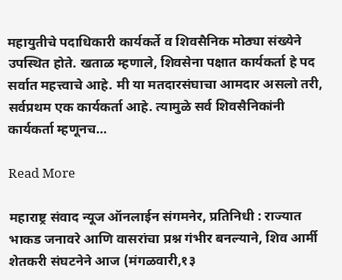महायुतीचे पदाधिकारी कार्यकर्ते व शिवसैनिक मोठ्या संख्येने उपस्थित होते. खताळ म्हणाले, शिवसेना पक्षात कार्यकर्ता हे पद सर्वात महत्त्वाचे आहे. मी या मतदारसंघाचा आमदार असलो तरी, सर्वप्रथम एक कार्यकर्ता आहे. त्यामुळे सर्व शिवसैनिकांनी कार्यकर्ता म्हणूनच…

Read More

महाराष्ट्र संवाद न्यूज ऑनलाईन संगमनेर, प्रतिनिधी : राज्यात भाकड जनावरे आणि वासरांचा प्रश्न गंभीर बनल्याने, शिव आर्मी शेतकरी संघटनेने आज (मंगळवारी,१३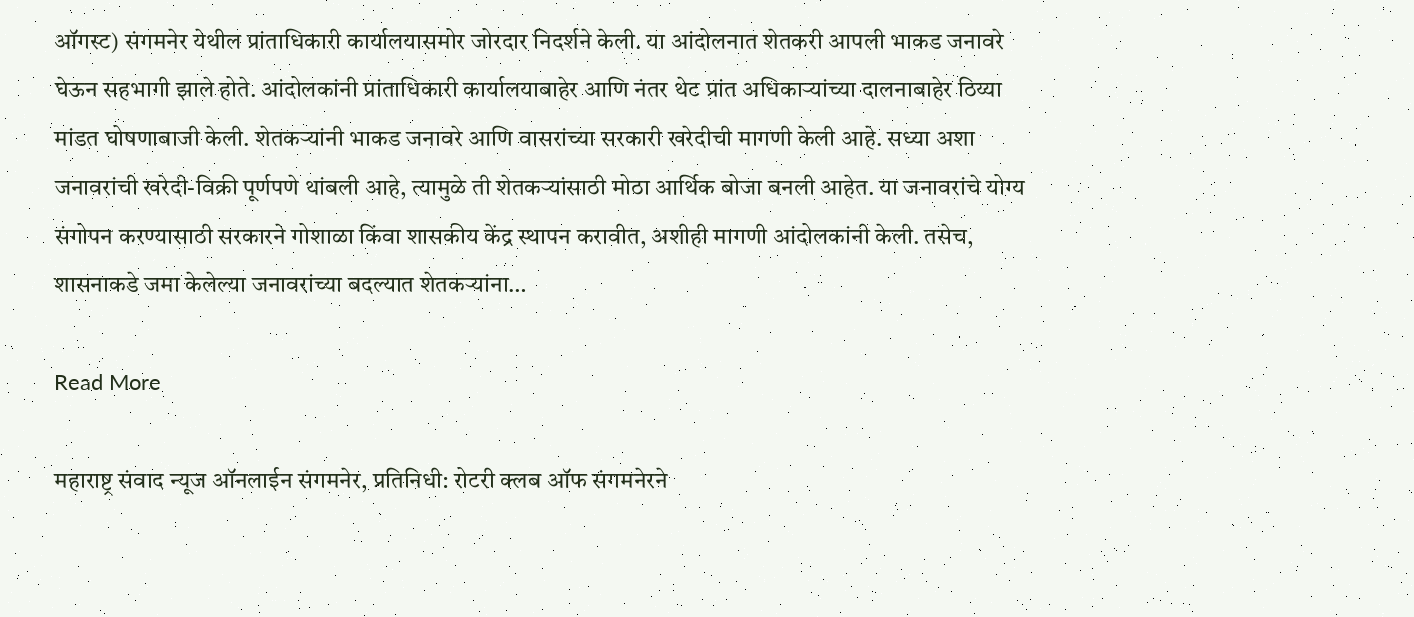ऑगस्ट) संगमनेर येथील प्रांताधिकारी कार्यालयासमोर जोरदार निदर्शने केली. या आंदोलनात शेतकरी आपली भाकड जनावरे घेऊन सहभागी झाले होते. आंदोलकांनी प्रांताधिकारी कार्यालयाबाहेर आणि नंतर थेट प्रांत अधिकाऱ्यांच्या दालनाबाहेर ठिय्या मांडत घोषणाबाजी केली. शेतकऱ्यांनी भाकड जनावरे आणि वासरांच्या सरकारी खरेदीची मागणी केली आहे. सध्या अशा जनावरांची खरेदी-विक्री पूर्णपणे थांबली आहे, त्यामुळे ती शेतकऱ्यांसाठी मोठा आर्थिक बोजा बनली आहेत. या जनावरांचे योग्य संगोपन करण्यासाठी सरकारने गोशाळा किंवा शासकीय केंद्र स्थापन करावीत, अशीही मागणी आंदोलकांनी केली. तसेच, शासनाकडे जमा केलेल्या जनावरांच्या बदल्यात शेतकऱ्यांना…

Read More

महाराष्ट्र संवाद न्यूज ऑनलाईन संगमनेर, प्रतिनिधी: रोटरी क्लब ऑफ संगमनेरने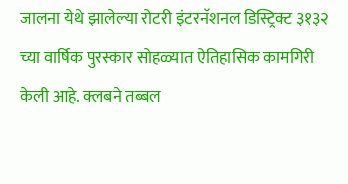जालना येथे झालेल्या रोटरी इंटरनॅशनल डिस्ट्रिक्ट ३१३२ च्या वार्षिक पुरस्कार सोहळ्यात ऐतिहासिक कामगिरी केली आहे. क्लबने तब्बल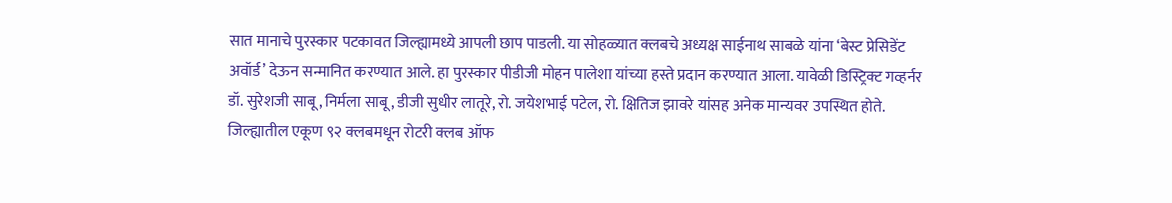सात मानाचे पुरस्कार पटकावत जिल्ह्यामध्ये आपली छाप पाडली. या सोहळ्यात क्लबचे अध्यक्ष साईनाथ साबळे यांना ‘बेस्ट प्रेसिडेंट अवॉर्ड’ देऊन सन्मानित करण्यात आले. हा पुरस्कार पीडीजी मोहन पालेशा यांच्या हस्ते प्रदान करण्यात आला. यावेळी डिस्ट्रिक्ट गव्हर्नर डॉ. सुरेशजी साबू, निर्मला साबू, डीजी सुधीर लातूरे, रो. जयेशभाई पटेल, रो. क्षितिज झावरे यांसह अनेक मान्यवर उपस्थित होते. जिल्ह्यातील एकूण ९२ क्लबमधून रोटरी क्लब ऑफ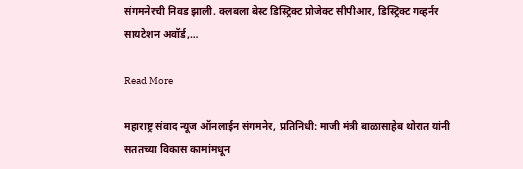संगमनेरची निवड झाली. क्लबला बेस्ट डिस्ट्रिक्ट प्रोजेक्ट सीपीआर, डिस्ट्रिक्ट गव्हर्नर सायटेशन अवॉर्ड,…

Read More

महाराष्ट्र संवाद न्यूज ऑनलाईन संगमनेर, प्रतिनिधी: माजी मंत्री बाळासाहेब थोरात यांनी सततच्या विकास कामांमधून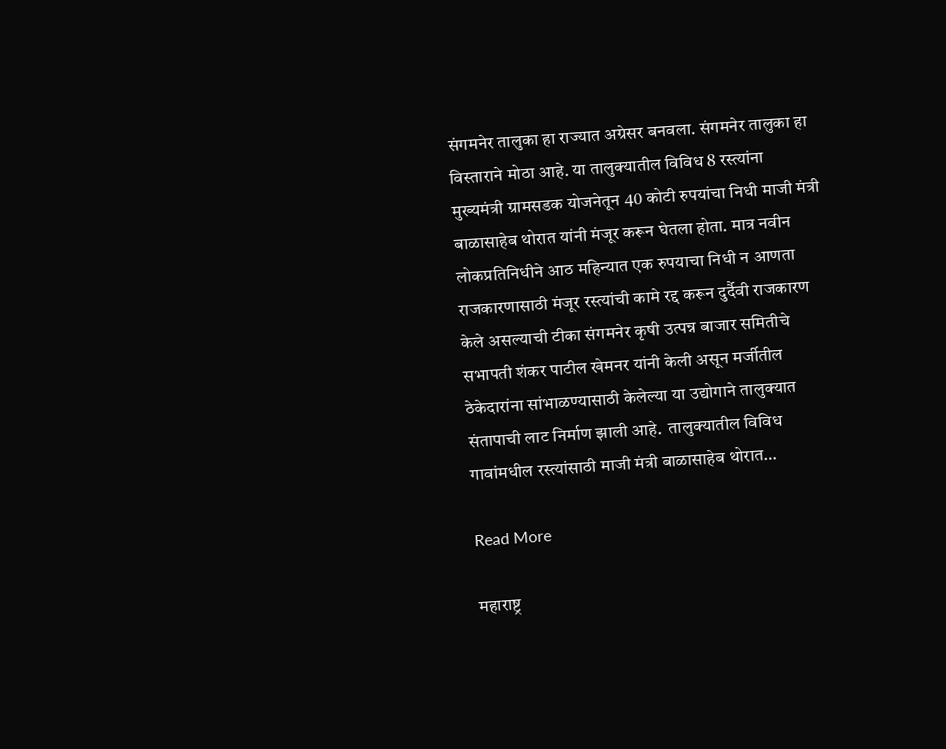संगमनेर तालुका हा राज्यात अग्रेसर बनवला. संगमनेर तालुका हा विस्ताराने मोठा आहे. या तालुक्यातील विविध 8 रस्त्यांना मुख्यमंत्री ग्रामसडक योजनेतून 40 कोटी रुपयांचा निधी माजी मंत्री बाळासाहेब थोरात यांनी मंजूर करून घेतला होता. मात्र नवीन लोकप्रतिनिधीने आठ महिन्यात एक रुपयाचा निधी न आणता राजकारणासाठी मंजूर रस्त्यांची कामे रद्द करून दुर्दैवी राजकारण केले असल्याची टीका संगमनेर कृषी उत्पन्न बाजार समितीचे सभापती शंकर पाटील खेमनर यांनी केली असून मर्जीतील ठेकेदारांना सांभाळण्यासाठी केलेल्या या उद्योगाने तालुक्यात संतापाची लाट निर्माण झाली आहे.  तालुक्यातील विविध गावांमधील रस्त्यांसाठी माजी मंत्री बाळासाहेब थोरात…

Read More

महाराष्ट्र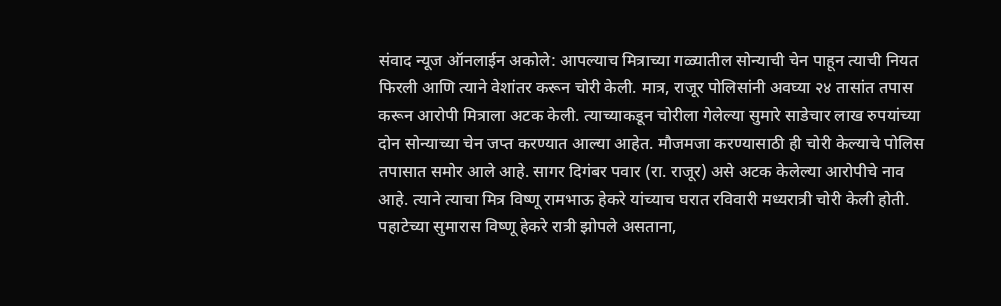संवाद न्यूज ऑनलाईन अकोले: आपल्याच मित्राच्या गळ्यातील सोन्याची चेन पाहून त्याची नियत फिरली आणि त्याने वेशांतर करून चोरी केली. मात्र, राजूर पोलिसांनी अवघ्या २४ तासांत तपास करून आरोपी मित्राला अटक केली. त्याच्याकडून चोरीला गेलेल्या सुमारे साडेचार लाख रुपयांच्या दोन सोन्याच्या चेन जप्त करण्यात आल्या आहेत. मौजमजा करण्यासाठी ही चोरी केल्याचे पोलिस तपासात समोर आले आहे. सागर दिगंबर पवार (रा. राजूर) असे अटक केलेल्या आरोपीचे नाव आहे. त्याने त्याचा मित्र विष्णू रामभाऊ हेकरे यांच्याच घरात रविवारी मध्यरात्री चोरी केली होती. पहाटेच्या सुमारास विष्णू हेकरे रात्री झोपले असताना,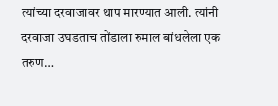त्यांच्या दरवाजावर थाप मारण्यात आली. त्यांनी दरवाजा उघडताच तोंडाला रुमाल बांधलेला एक तरुण…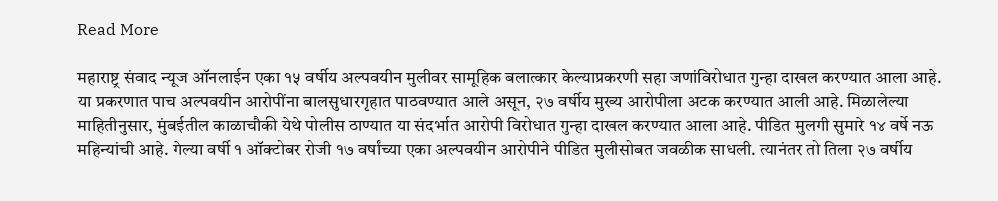Read More

महाराष्ट्र संवाद न्यूज ऑनलाईन एका १५ वर्षीय अल्पवयीन मुलीवर सामूहिक बलात्कार केल्याप्रकरणी सहा जणांविरोधात गुन्हा दाखल करण्यात आला आहे. या प्रकरणात पाच अल्पवयीन आरोपींना बालसुधारगृहात पाठवण्यात आले असून, २७ वर्षीय मुख्य आरोपीला अटक करण्यात आली आहे. मिळालेल्या माहितीनुसार, मुंबईतील काळाचौकी येथे पोलीस ठाण्यात या संदर्भात आरोपी विरोधात गुन्हा दाखल करण्यात आला आहे. पीडित मुलगी सुमारे १४ वर्षे नऊ महिन्यांची आहे. गेल्या वर्षी १ ऑक्टोबर रोजी १७ वर्षांच्या एका अल्पवयीन आरोपीने पीडित मुलीसोबत जवळीक साधली. त्यानंतर तो तिला २७ वर्षीय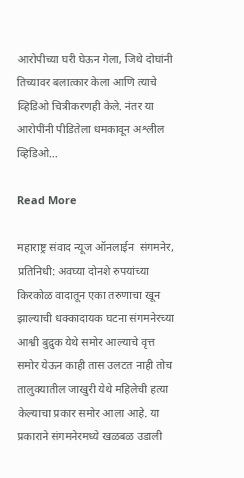आरोपीच्या घरी घेऊन गेला, जिथे दोघांनी तिच्यावर बलात्कार केला आणि त्याचे व्हिडिओ चित्रीकरणही केले. नंतर या आरोपींनी पीडितेला धमकावून अश्लील व्हिडिओ…

Read More

महाराष्ट्र संवाद न्यूज ऑनलाईन  संगमनेर, प्रतिनिधी: अवघ्या दोनशे रुपयांच्या किरकोळ वादातून एका तरुणाचा खून झाल्याची धक्कादायक घटना संगमनेरच्या आश्वी बुद्रुक येथे समोर आल्याचे वृत्त समोर येऊन काही तास उलटत नाही तोच तालुक्यातील जाखुरी येथे महिलेची हत्या केल्याचा प्रकार समोर आला आहे. या प्रकाराने संगमनेरमध्ये खळबळ उडाली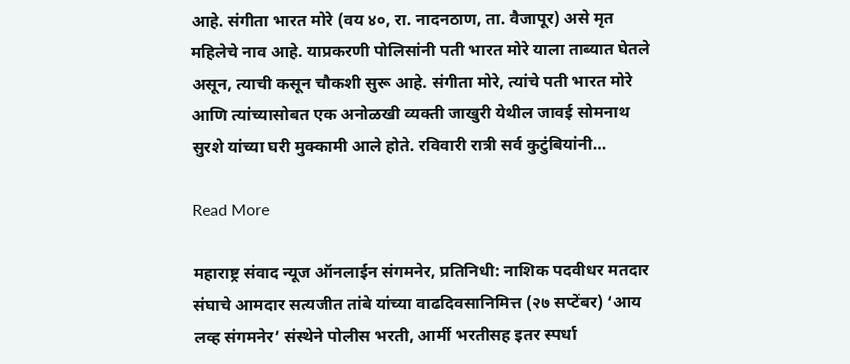आहे. संगीता भारत मोरे (वय ४०, रा. नादनठाण, ता. वैजापूर) असे मृत महिलेचे नाव आहे. याप्रकरणी पोलिसांनी पती भारत मोरे याला ताब्यात घेतले असून, त्याची कसून चौकशी सुरू आहे. संगीता मोरे, त्यांचे पती भारत मोरे आणि त्यांच्यासोबत एक अनोळखी व्यक्ती जाखुरी येथील जावई सोमनाथ सुरशे यांच्या घरी मुक्कामी आले होते. रविवारी रात्री सर्व कुटुंबियांनी…

Read More

महाराष्ट्र संवाद न्यूज ऑनलाईन संगमनेर, प्रतिनिधी: नाशिक पदवीधर मतदार संघाचे आमदार सत्यजीत तांबे यांच्या वाढदिवसानिमित्त (२७ सप्टेंबर) ‘आय लव्ह संगमनेर’ संस्थेने पोलीस भरती, आर्मी भरतीसह इतर स्पर्धा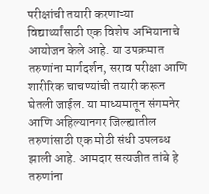परीक्षांची तयारी करणाऱ्या विद्यार्थ्यांसाठी एक विशेष अभियानाचे आयोजन केले आहे. या उपक्रमात तरुणांना मार्गदर्शन, सराव परीक्षा आणि शारीरिक चाचण्यांची तयारी करून घेतली जाईल. या माध्यमातून संगमनेर आणि अहिल्यानगर जिल्ह्यातील तरुणांसाठी एक मोठी संधी उपलब्ध झाली आहे. आमदार सत्यजीत तांबे हे तरुणांना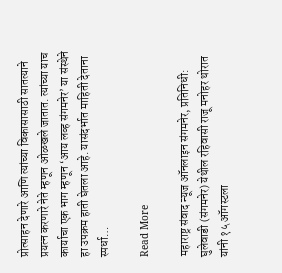प्रोत्साहन देणारे आणि त्यांच्या विकासासाठी सातत्याने प्रयत्न करणारे नेते म्हणून ओळखले जातात. त्यांच्या याच कार्याचा एक भाग म्हणून ‘आय लव्ह संगमनेर’ या संस्थेने हा उपक्रम हाती घेतला आहे. यासंदर्भात माहिती देताना स्पर्धा…

Read More

महाराष्ट्र संवाद न्यूज ऑनलाइन संगमनेर, प्रतिनिधी: घुलेवाडी (संगमनेर) येथील रहिवासी राजू मनोहर थोरात यांनी १५ ऑगस्टला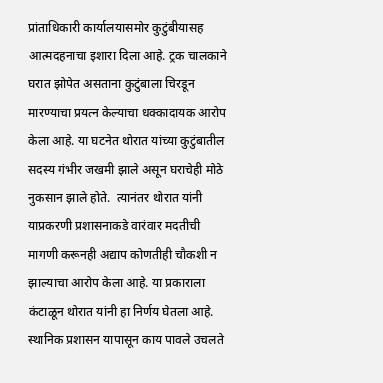प्रांताधिकारी कार्यालयासमोर कुटुंबीयासह आत्मदहनाचा इशारा दिला आहे. ट्रक चालकाने घरात झोपेत असताना कुटुंबाला चिरडून मारण्याचा प्रयत्न केल्याचा धक्कादायक आरोप केला आहे. या घटनेत थोरात यांच्या कुटुंबातील सदस्य गंभीर जखमी झाले असून घराचेही मोठे नुकसान झाले होते.  त्यानंतर थोरात यांनी याप्रकरणी प्रशासनाकडे वारंवार मदतीची मागणी करूनही अद्याप कोणतीही चौकशी न झाल्याचा आरोप केला आहे. या प्रकाराला कंटाळून थोरात यांनी हा निर्णय घेतला आहे. स्थानिक प्रशासन यापासून काय पावले उचलते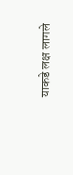याकडे लक्ष लागले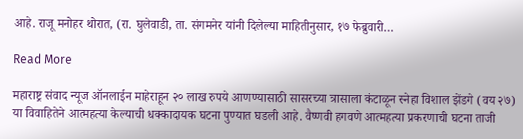आहे. राजू मनोहर थोरात, (रा. घुलेवाडी, ता. संगमनेर यांनी दिलेल्या माहितीनुसार, १७ फेब्रुवारी…

Read More

महाराष्ट्र संवाद न्यूज ऑनलाईन माहेराहून २० लाख रुपये आणण्यासाठी सासरच्या त्रासाला कंटाळून स्नेहा विशाल झेंडगे (वय २७) या विवाहितेने आत्महत्या केल्याची धक्कादायक घटना पुण्यात घडली आहे. वैष्णवी हगवणे आत्महत्या प्रकरणाची घटना ताजी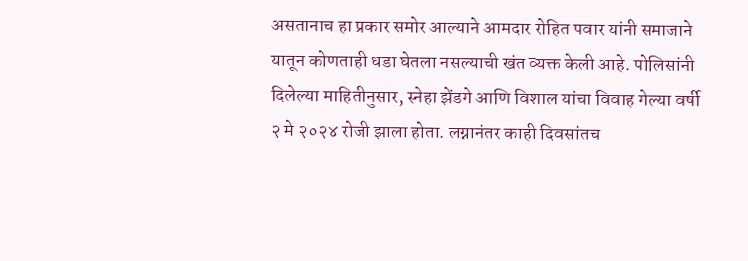असतानाच हा प्रकार समोर आल्याने आमदार रोहित पवार यांनी समाजाने यातून कोणताही धडा घेतला नसल्याची खंत व्यक्त केली आहे. पोलिसांनी दिलेल्या माहितीनुसार, स्नेहा झेंडगे आणि विशाल यांचा विवाह गेल्या वर्षी २ मे २०२४ रोजी झाला होता. लग्नानंतर काही दिवसांतच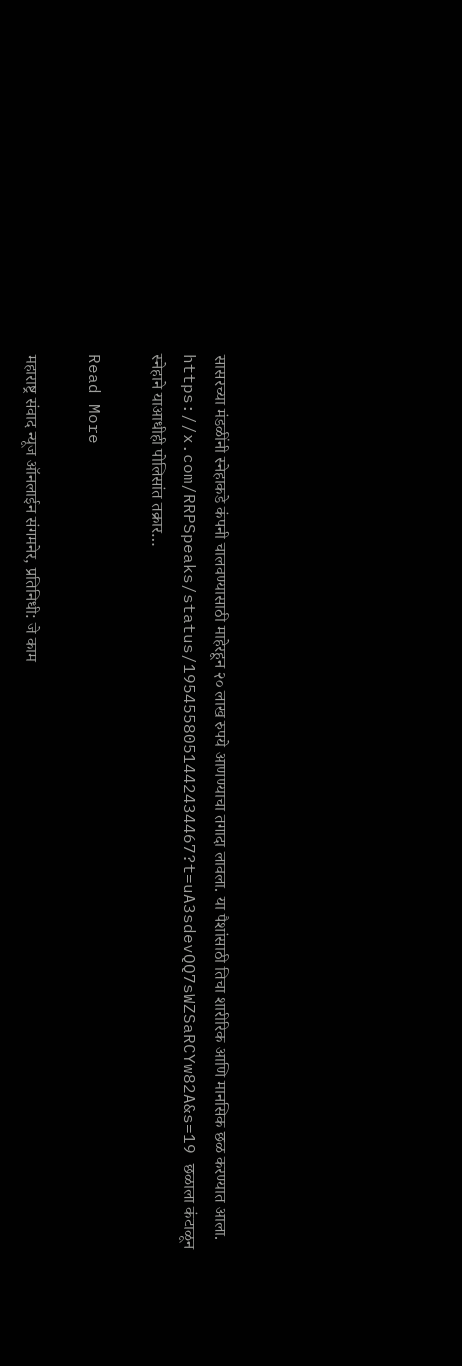सासरच्या मंडळींनी स्नेहाकडे कंपनी चालवण्यासाठी माहेरहून २० लाख रुपये आणण्याचा तगादा लावला. या पैशांसाठी तिचा शारीरिक आणि मानसिक छळ करण्यात आला. https://x.com/RRPSpeaks/status/1954558051442434467?t=uA3sdevQQ7sWZSaRCYw82A&s=19 छळाला कंटाळून स्नेहाने याआधीही पोलिसांत तक्रार…

Read More

महाराष्ट्र संवाद न्यूज ऑनलाईन संगमनेर, प्रतिनिधी: जे काम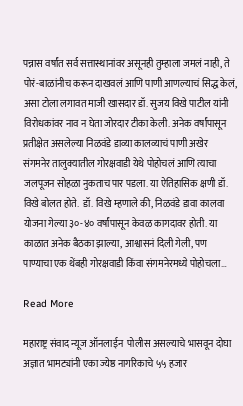पन्नास वर्षांत सर्व सत्तास्थानांवर असूनही तुम्हाला जमलं नाही, ते पोरं-बाळांनीच करून दाखवलं आणि पाणी आणल्याचं सिद्ध केलं, असा टोला लगावत माजी खासदार डॉ. सुजय विखे पाटील यांनी विरोधकांवर नाव न घेता जोरदार टीका केली. अनेक वर्षांपासून प्रतीक्षेत असलेल्या निळवंडे डाव्या कालव्याचं पाणी अखेर संगमनेर तालुक्यातील गोरक्षवाडी येथे पोहोचलं आणि त्याचा जलपूजन सोहळा नुकताच पार पडला. या ऐतिहासिक क्षणी डॉ. विखे बोलत होते.  डॉ. विखे म्हणाले की, निळवंडे डावा कालवा योजना गेल्या ३०-४० वर्षांपासून केवळ कागदावर होती. या काळात अनेक बैठका झाल्या, आश्वासनं दिली गेली, पण पाण्याचा एक थेंबही गोरक्षवाडी किंवा संगमनेरमध्ये पोहोचला…

Read More

महाराष्ट्र संवाद न्यूज ऑनलाईन  पोलीस असल्याचे भासवून दोघा अज्ञात भामट्यांनी एका ज्येष्ठ नागरिकाचे ५५ हजार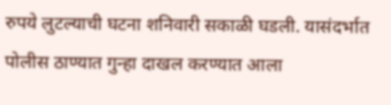रुपये लुटल्याची घटना शनिवारी सकाळी घडली. यासंदर्भात पोलीस ठाण्यात गुन्हा दाखल करण्यात आला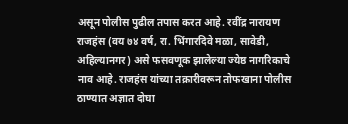असून पोलीस पुढील तपास करत आहे. रवींद्र नारायण राजहंस (वय ७४ वर्ष, रा. भिंगारदिवे मळा, सावेडी, अहिल्यानगर) असे फसवणूक झालेल्या ज्येष्ठ नागरिकाचे नाव आहे. राजहंस यांच्या तक्रारीवरून तोफखाना पोलीस ठाण्यात अज्ञात दोघा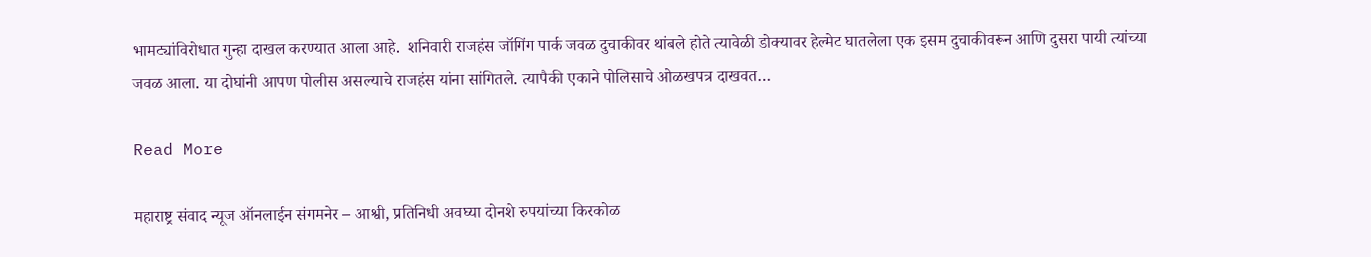भामट्यांविरोधात गुन्हा दाखल करण्यात आला आहे.  शनिवारी राजहंस जॉगिंग पार्क जवळ दुचाकीवर थांबले होते त्यावेळी डोक्यावर हेल्मेट घातलेला एक इसम दुचाकीवरून आणि दुसरा पायी त्यांच्या जवळ आला. या दोघांनी आपण पोलीस असल्याचे राजहंस यांना सांगितले. त्यापैकी एकाने पोलिसाचे ओळखपत्र दाखवत…

Read More

महाराष्ट्र संवाद न्यूज ऑनलाईन संगमनेर – आश्वी, प्रतिनिधी अवघ्या दोनशे रुपयांच्या किरकोळ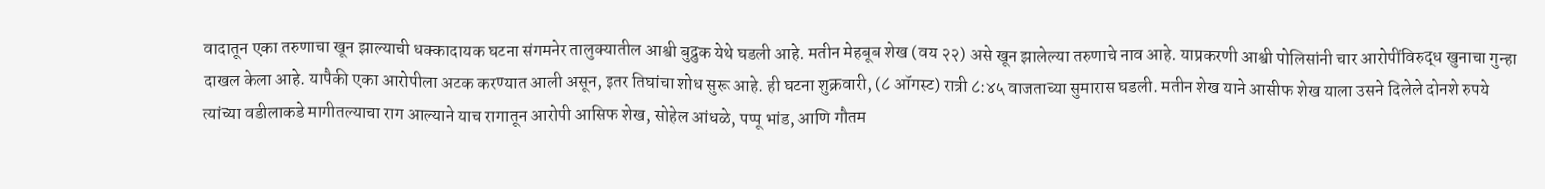वादातून एका तरुणाचा खून झाल्याची धक्कादायक घटना संगमनेर तालुक्यातील आश्वी बुद्रुक येथे घडली आहे. मतीन मेहबूब शेख (वय २२) असे खून झालेल्या तरुणाचे नाव आहे. याप्रकरणी आश्वी पोलिसांनी चार आरोपींविरुद्ध खुनाचा गुन्हा दाखल केला आहे. यापैकी एका आरोपीला अटक करण्यात आली असून, इतर तिघांचा शोध सुरू आहे. ही घटना शुक्रवारी, (८ ऑगस्ट) रात्री ८:४५ वाजताच्या सुमारास घडली. मतीन शेख याने आसीफ शेख याला उसने दिलेले दोनशे रुपये त्यांच्या वडीलाकडे मागीतल्याचा राग आल्याने याच रागातून आरोपी आसिफ शेख, सोहेल आंधळे, पप्पू भांड, आणि गौतम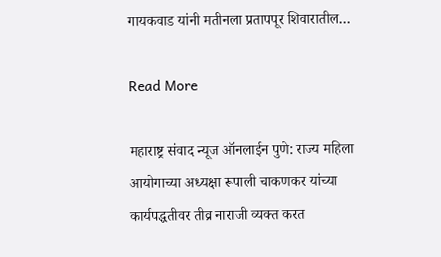गायकवाड यांनी मतीनला प्रतापपूर शिवारातील…

Read More

महाराष्ट्र संवाद न्यूज ऑनलाईन पुणे: राज्य महिला आयोगाच्या अध्यक्षा रूपाली चाकणकर यांच्या कार्यपद्धतीवर तीव्र नाराजी व्यक्त करत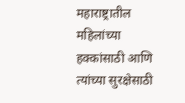महाराष्ट्रातील महिलांच्या हक्कांसाठी आणि त्यांच्या सुरक्षेसाठी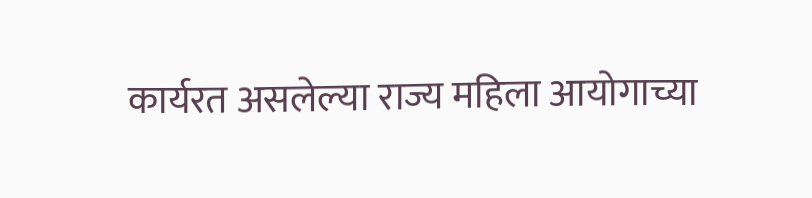कार्यरत असलेल्या राज्य महिला आयोगाच्या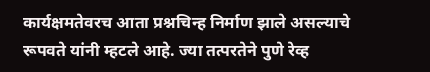कार्यक्षमतेवरच आता प्रश्नचिन्ह निर्माण झाले असल्याचे रूपवते यांनी म्हटले आहे. ज्या तत्परतेने पुणे रेव्ह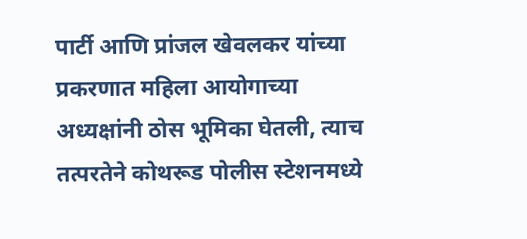पार्टी आणि प्रांजल खेवलकर यांच्या प्रकरणात महिला आयोगाच्या अध्यक्षांनी ठोस भूमिका घेतली, त्याच तत्परतेने कोथरूड पोलीस स्टेशनमध्ये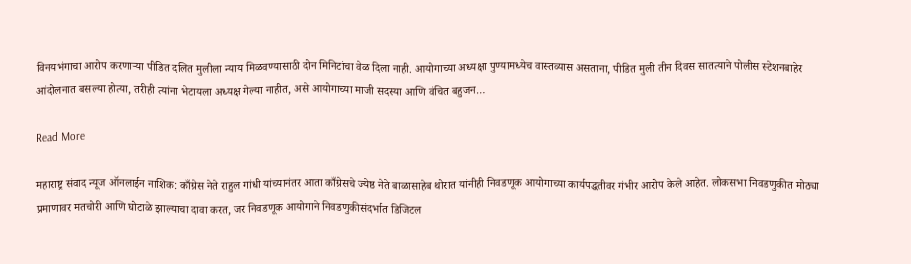विनयभंगाचा आरोप करणाऱ्या पीडित दलित मुलीला न्याय मिळवण्यासाठी दोन मिनिटांचा वेळ दिला नाही. आयोगाच्या अध्यक्षा पुण्यामध्येच वास्तव्यास असताना, पीडित मुली तीन दिवस सातत्याने पोलीस स्टेशनबाहेर आंदोलनात बसल्या होत्या, तरीही त्यांना भेटायला अध्यक्ष गेल्या नाहीत, असे आयोगाच्या माजी सदस्या आणि वंचित बहुजन…

Read More

महाराष्ट्र संवाद न्यूज ऑनलाईन नाशिक: काँग्रेस नेते राहुल गांधी यांच्यानंतर आता काँग्रेसचे ज्येष्ठ नेते बाळासाहेब थोरात यांनीही निवडणूक आयोगाच्या कार्यपद्धतीवर गंभीर आरोप केले आहेत. लोकसभा निवडणुकीत मोठ्या प्रमाणावर मतचोरी आणि घोटाळे झाल्याचा दावा करत, जर निवडणूक आयोगाने निवडणुकीसंदर्भात डिजिटल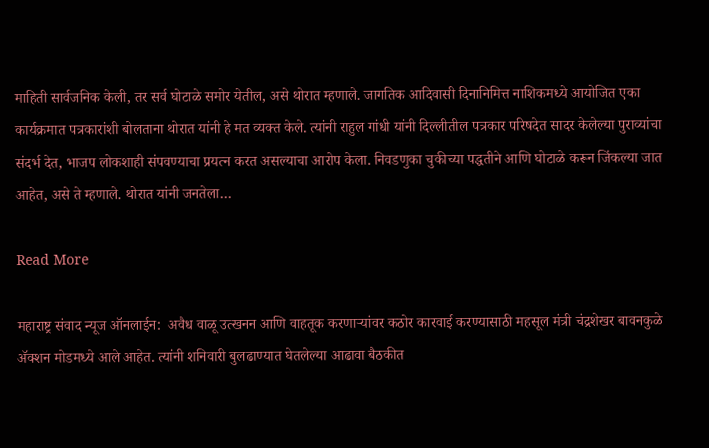माहिती सार्वजनिक केली, तर सर्व घोटाळे समोर येतील, असे थोरात म्हणाले. जागतिक आदिवासी दिनानिमित्त नाशिकमध्ये आयोजित एका कार्यक्रमात पत्रकारांशी बोलताना थोरात यांनी हे मत व्यक्त केले. त्यांनी राहुल गांधी यांनी दिल्लीतील पत्रकार परिषदेत सादर केलेल्या पुराव्यांचा संदर्भ देत, भाजप लोकशाही संपवण्याचा प्रयत्न करत असल्याचा आरोप केला. निवडणुका चुकीच्या पद्धतीने आणि घोटाळे करून जिंकल्या जात आहेत, असे ते म्हणाले. थोरात यांनी जनतेला…

Read More

महाराष्ट्र संवाद न्यूज ऑनलाईन:  अवैध वाळू उत्खनन आणि वाहतूक करणाऱ्यांवर कठोर कारवाई करण्यासाठी महसूल मंत्री चंद्रशेखर बावनकुळे ॲक्शन मोडमध्ये आले आहेत. त्यांनी शनिवारी बुलढाण्यात घेतलेल्या आढावा बैठकीत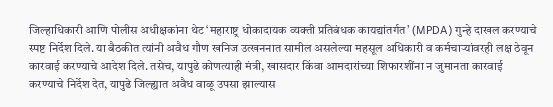जिल्हाधिकारी आणि पोलीस अधीक्षकांना थेट ‘महाराष्ट्र धोकादायक व्यक्ती प्रतिबंधक कायद्यांतर्गत’ (MPDA) गुन्हे दाखल करण्याचे स्पष्ट निर्देश दिले. या बैठकीत त्यांनी अवैध गौण खनिज उत्खननात सामील असलेल्या महसूल अधिकारी व कर्मचाऱ्यांवरही लक्ष ठेवून कारवाई करण्याचे आदेश दिले. तसेच, यापुढे कोणत्याही मंत्री, खासदार किंवा आमदारांच्या शिफारशींना न जुमानता कारवाई करण्याचे निर्देश देत, यापुढे जिल्ह्यात अवैध वाळू उपसा झाल्यास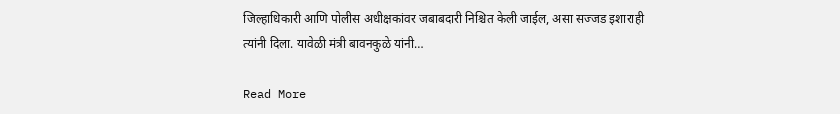जिल्हाधिकारी आणि पोलीस अधीक्षकांवर जबाबदारी निश्चित केली जाईल, असा सज्जड इशाराही त्यांनी दिला. यावेळी मंत्री बावनकुळे यांनी…

Read More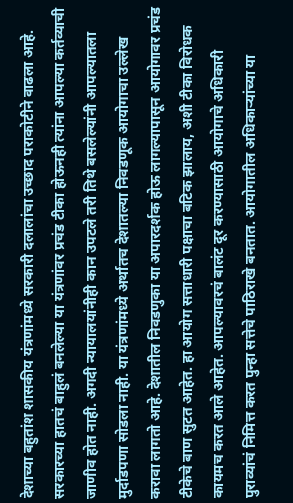देशाच्या बहुतांश शासकीय यंत्रणांमध्ये सरकारी दलालांचा उच्छाद पराकोटीने वाढला आहे. सरकारच्या हातचं बाहुलं बनलेल्या या यंत्रणांवर प्रचंड टीका होऊनही त्यांना आपल्या कर्तव्याची जाणीव होत नाही. अगदी न्यायालयांनीही कान उपटले तरी तिथे बसलेल्यांनी आपल्यातला मुर्दाडपणा सोडला नाही. या यंत्रणांमध्ये अर्थातच देशातल्या निवडणूक आयोगाचा उल्लेख करावा लागतो आहे. देशातील निवडणुका या अपारदर्शक होऊ लागल्यापासून आयोगावर प्रचंड टीकेचे बाण सुटत आहेत. हा आयोग सत्ताधारी पक्षाचा बटिक झालाय, अशी टीका विरोधक कायमच करत आले आहेत. आपल्यावरचं बालंट दूर करण्यासाठी आयोगाचे अधिकारी पुराव्यांचं निमित्त करत पुन्हा सत्तेचे पाठिराखे बनतात. आयोगातील अधिकार्‍यांच्या या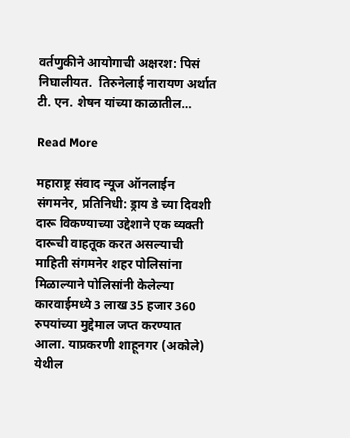वर्तणुकीने आयोगाची अक्षरश: पिसं निघालीयत.  तिरुनेलाई नारायण अर्थात टी. एन. शेषन यांच्या काळातील…

Read More

महाराष्ट्र संवाद न्यूज ऑनलाईन  संगमनेर, प्रतिनिधी: ड्राय डे च्या दिवशी दारू विकण्याच्या उद्देशाने एक व्यक्ती दारूची वाहतूक करत असल्याची माहिती संगमनेर शहर पोलिसांना मिळाल्याने पोलिसांनी केलेल्या कारवाईमध्ये 3 लाख 35 हजार 360 रुपयांच्या मुद्देमाल जप्त करण्यात आला. याप्रकरणी शाहूनगर (अकोले) येथील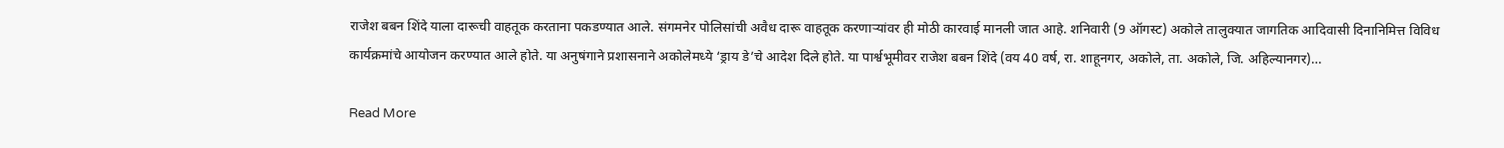राजेश बबन शिंदे याला दारूची वाहतूक करताना पकडण्यात आले. संगमनेर पोलिसांची अवैध दारू वाहतूक करणाऱ्यांवर ही मोठी कारवाई मानली जात आहे. शनिवारी (9 ऑगस्ट) अकोले तालुक्यात जागतिक आदिवासी दिनानिमित्त विविध कार्यक्रमांचे आयोजन करण्यात आले होते. या अनुषंगाने प्रशासनाने अकोलेमध्ये ‘ड्राय डे’चे आदेश दिले होते. या पार्श्वभूमीवर राजेश बबन शिंदे (वय 40 वर्ष, रा. शाहूनगर, अकोले, ता. अकोले, जि. अहिल्यानगर)…

Read More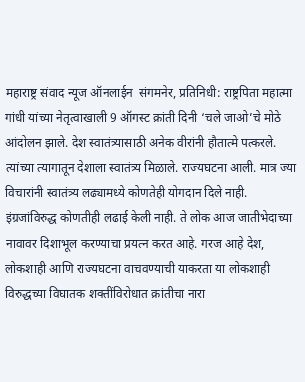महाराष्ट्र संवाद न्यूज ऑनलाईन  संगमनेर, प्रतिनिधी: राष्ट्रपिता महात्मा गांधी यांच्या नेतृत्वाखाली 9 ऑगस्ट क्रांती दिनी ‘चले जाओ’चे मोठे आंदोलन झाले. देश स्वातंत्र्यासाठी अनेक वीरांनी हौतात्मे पत्करले. त्यांच्या त्यागातून देशाला स्वातंत्र्य मिळाले. राज्यघटना आली. मात्र ज्या विचारांनी स्वातंत्र्य लढ्यामध्ये कोणतेही योगदान दिले नाही. इंग्रजांविरुद्ध कोणतीही लढाई केली नाही. ते लोक आज जातीभेदाच्या नावावर दिशाभूल करण्याचा प्रयत्न करत आहे. गरज आहे देश, लोकशाही आणि राज्यघटना वाचवण्याची याकरता या लोकशाही विरुद्धच्या विघातक शक्तींविरोधात क्रांतीचा नारा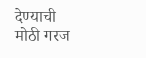देण्याची मोठी गरज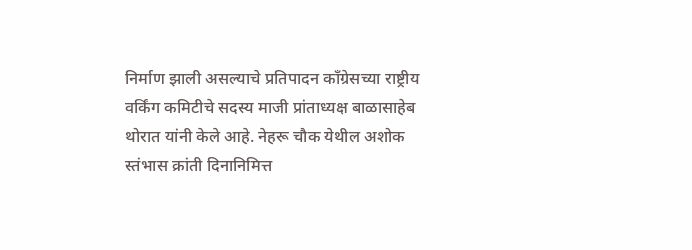निर्माण झाली असल्याचे प्रतिपादन काँग्रेसच्या राष्ट्रीय वर्किंग कमिटीचे सदस्य माजी प्रांताध्यक्ष बाळासाहेब थोरात यांनी केले आहे. नेहरू चौक येथील अशोक स्तंभास क्रांती दिनानिमित्त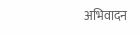अभिवादन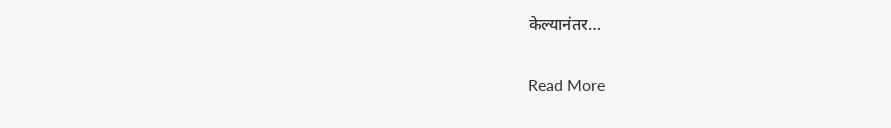केल्यानंतर…

Read More